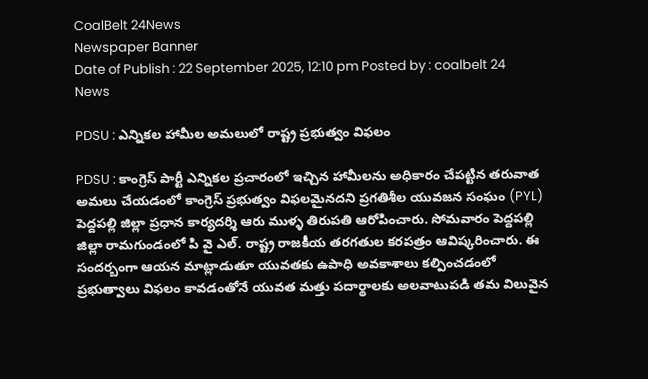CoalBelt 24News
Newspaper Banner
Date of Publish : 22 September 2025, 12:10 pm Posted by : coalbelt 24 News

PDSU : ఎన్నికల హామీల అమలులో రాష్ట్ర ప్రభుత్వం విఫలం

PDSU : కాంగ్రెస్ పార్టీ ఎన్నికల ప్రచారంలో ఇచ్చిన హామీలను అధికారం చేపట్టిన తరువాత అమలు చేయడంలో కాంగ్రెస్ ప్రభుత్వం విఫలమైనదని ప్రగతిశీల యువజన సంఘం (PYL) పెద్దపల్లి జిల్లా ప్రధాన కార్యదర్శి ఆరు ముళ్ళ తిరుపతి ఆరోపించారు. సోమవారం పెద్దపల్లి జిల్లా రామగుండంలో పి వై ఎల్. రాష్ట్ర రాజకీయ తరగతుల కరపత్రం ఆవిష్కరించారు. ఈ సందర్బంగా ఆయన మాట్లాడుతూ యువతకు ఉపాధి అవకాశాలు కల్పించడంలో ప్రభుత్వాలు విఫలం కావడంతోనే యువత మత్తు పదార్థాలకు అలవాటుపడి తమ విలువైన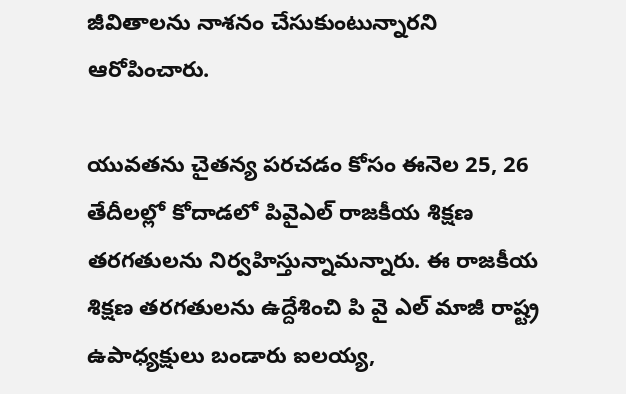జీవితాలను నాశనం చేసుకుంటున్నారని ఆరోపించారు.

యువతను చైతన్య పరచడం కోసం ఈనెల 25, 26 తేదీలల్లో కోదాడలో పివైఎల్ రాజకీయ శిక్షణ తరగతులను నిర్వహిస్తున్నామన్నారు. ఈ రాజకీయ శిక్షణ తరగతులను ఉద్దేశించి పి వై ఎల్ మాజీ రాష్ట్ర ఉపాధ్యక్షులు బండారు ఐలయ్య,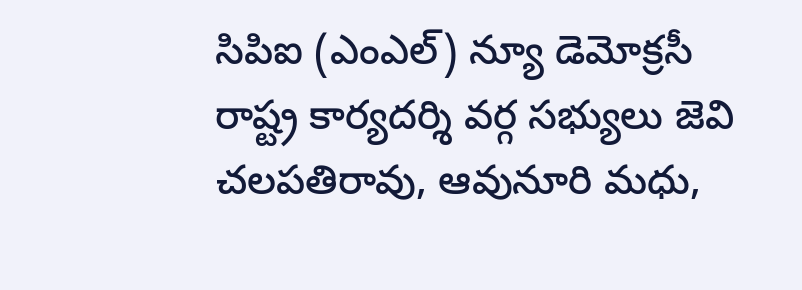సిపిఐ (ఎంఎల్) న్యూ డెమోక్రసీ రాష్ట్ర కార్యదర్శి వర్గ సభ్యులు జెవి చలపతిరావు, ఆవునూరి మధు,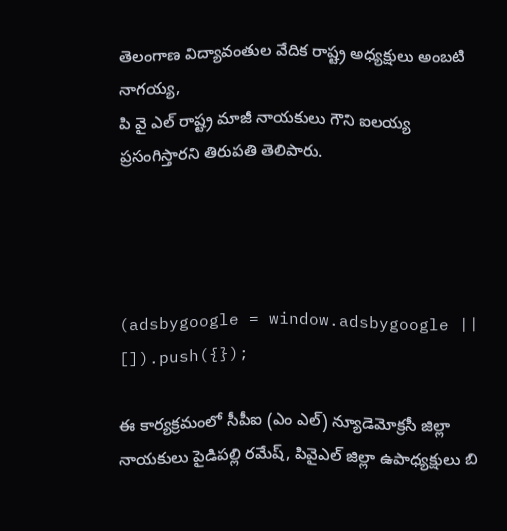తెలంగాణ విద్యావంతుల వేదిక రాష్ట్ర అధ్యక్షులు అంబటి నాగయ్య,
పి వై ఎల్ రాష్ట్ర మాజీ నాయకులు గౌని ఐలయ్య ప్రసంగిస్తారని తిరుపతి తెలిపారు.




(adsbygoogle = window.adsbygoogle || []).push({});

ఈ కార్యక్రమంలో సీపీఐ (ఎం ఎల్) న్యూడెమోక్రసీ జిల్లా నాయకులు పైడిపల్లి రమేష్, పివైఎల్ జిల్లా ఉపాధ్యక్షులు బి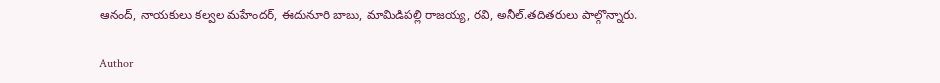ఆనంద్, నాయకులు కల్వల మహేందర్, ఈదునూరి బాబు, మామిడిపల్లి రాజయ్య, రవి, అనీల్.తదితరులు పాల్గొన్నారు.

Author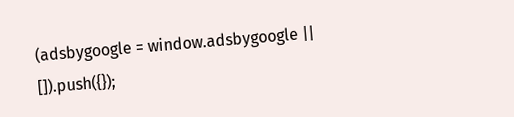(adsbygoogle = window.adsbygoogle || []).push({});